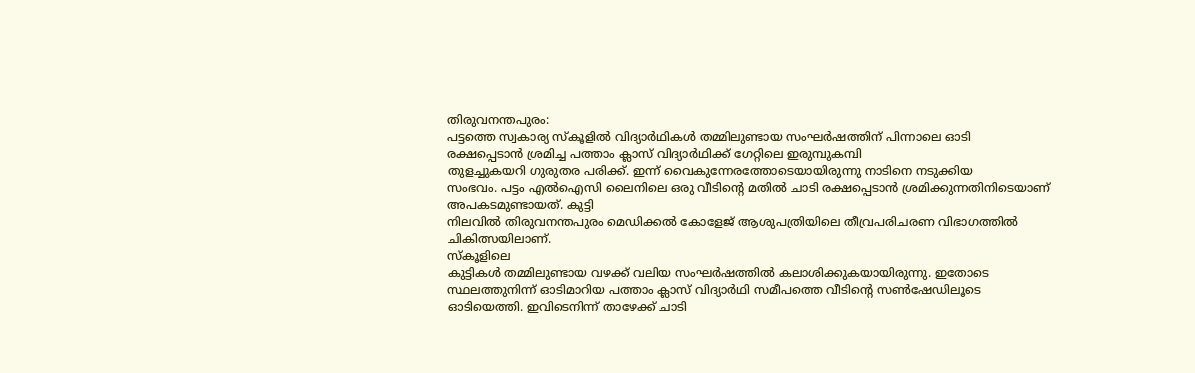തിരുവനന്തപുരം:
പട്ടത്തെ സ്വകാര്യ സ്കൂളിൽ വിദ്യാർഥികൾ തമ്മിലുണ്ടായ സംഘർഷത്തിന് പിന്നാലെ ഓടി
രക്ഷപ്പെടാൻ ശ്രമിച്ച പത്താം ക്ലാസ് വിദ്യാർഥിക്ക് ഗേറ്റിലെ ഇരുമ്പുകമ്പി
തുളച്ചുകയറി ഗുരുതര പരിക്ക്. ഇന്ന് വൈകുന്നേരത്തോടെയായിരുന്നു നാടിനെ നടുക്കിയ
സംഭവം. പട്ടം എൽഐസി ലൈനിലെ ഒരു വീടിന്റെ മതിൽ ചാടി രക്ഷപ്പെടാൻ ശ്രമിക്കുന്നതിനിടെയാണ് അപകടമുണ്ടായത്. കുട്ടി
നിലവിൽ തിരുവനന്തപുരം മെഡിക്കൽ കോളേജ് ആശുപത്രിയിലെ തീവ്രപരിചരണ വിഭാഗത്തിൽ
ചികിത്സയിലാണ്.
സ്കൂളിലെ
കുട്ടികൾ തമ്മിലുണ്ടായ വഴക്ക് വലിയ സംഘർഷത്തിൽ കലാശിക്കുകയായിരുന്നു. ഇതോടെ
സ്ഥലത്തുനിന്ന് ഓടിമാറിയ പത്താം ക്ലാസ് വിദ്യാർഥി സമീപത്തെ വീടിന്റെ സൺഷേഡിലൂടെ
ഓടിയെത്തി. ഇവിടെനിന്ന് താഴേക്ക് ചാടി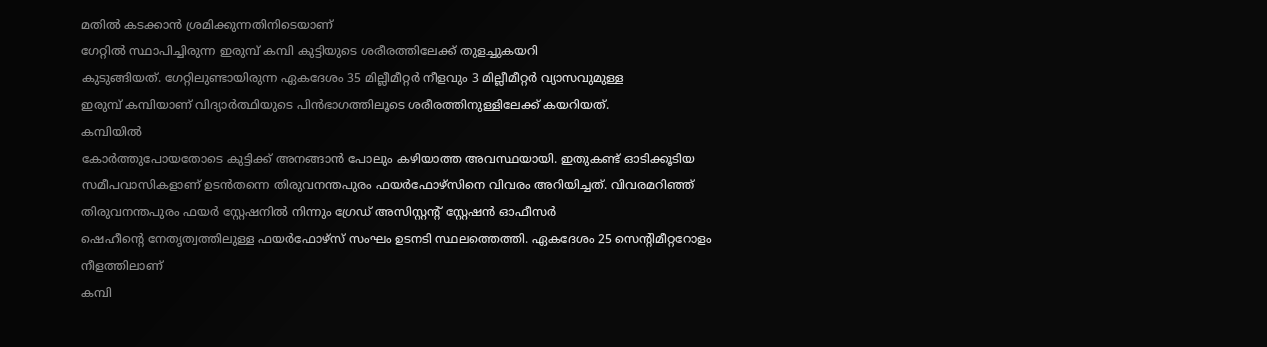മതിൽ കടക്കാൻ ശ്രമിക്കുന്നതിനിടെയാണ്
ഗേറ്റിൽ സ്ഥാപിച്ചിരുന്ന ഇരുമ്പ് കമ്പി കുട്ടിയുടെ ശരീരത്തിലേക്ക് തുളച്ചുകയറി
കുടുങ്ങിയത്. ഗേറ്റിലുണ്ടായിരുന്ന ഏകദേശം 35 മില്ലീമീറ്റർ നീളവും 3 മില്ലീമീറ്റർ വ്യാസവുമുള്ള
ഇരുമ്പ് കമ്പിയാണ് വിദ്യാർത്ഥിയുടെ പിൻഭാഗത്തിലൂടെ ശരീരത്തിനുള്ളിലേക്ക് കയറിയത്.
കമ്പിയിൽ
കോർത്തുപോയതോടെ കുട്ടിക്ക് അനങ്ങാൻ പോലും കഴിയാത്ത അവസ്ഥയായി. ഇതുകണ്ട് ഓടിക്കൂടിയ
സമീപവാസികളാണ് ഉടൻതന്നെ തിരുവനന്തപുരം ഫയർഫോഴ്സിനെ വിവരം അറിയിച്ചത്. വിവരമറിഞ്ഞ്
തിരുവനന്തപുരം ഫയർ സ്റ്റേഷനിൽ നിന്നും ഗ്രേഡ് അസിസ്റ്റന്റ് സ്റ്റേഷൻ ഓഫീസർ
ഷെഹീന്റെ നേതൃത്വത്തിലുള്ള ഫയർഫോഴ്സ് സംഘം ഉടനടി സ്ഥലത്തെത്തി. ഏകദേശം 25 സെന്റിമീറ്ററോളം നീളത്തിലാണ്
കമ്പി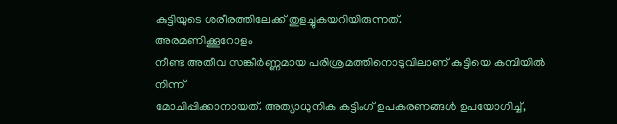കുട്ടിയുടെ ശരീരത്തിലേക്ക് തുളച്ചുകയറിയിരുന്നത്.
അരമണിക്കൂറോളം
നീണ്ട അതീവ സങ്കീർണ്ണമായ പരിശ്രമത്തിനൊടുവിലാണ് കുട്ടിയെ കമ്പിയിൽ നിന്ന്
മോചിപ്പിക്കാനായത്. അത്യാധുനിക കട്ടിംഗ് ഉപകരണങ്ങൾ ഉപയോഗിച്ച്,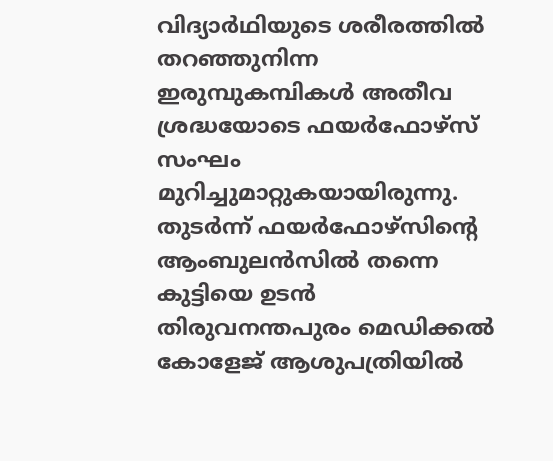വിദ്യാർഥിയുടെ ശരീരത്തിൽ
തറഞ്ഞുനിന്ന ഇരുമ്പുകമ്പികൾ അതീവ ശ്രദ്ധയോടെ ഫയർഫോഴ്സ് സംഘം
മുറിച്ചുമാറ്റുകയായിരുന്നു. തുടർന്ന് ഫയർഫോഴ്സിന്റെ ആംബുലൻസിൽ തന്നെ കുട്ടിയെ ഉടൻ
തിരുവനന്തപുരം മെഡിക്കൽ കോളേജ് ആശുപത്രിയിൽ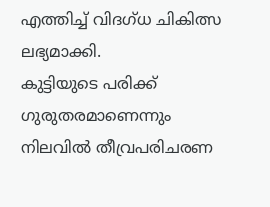എത്തിച്ച് വിദഗ്ധ ചികിത്സ ലഭ്യമാക്കി.
കുട്ടിയുടെ പരിക്ക് ഗുരുതരമാണെന്നും നിലവിൽ തീവ്രപരിചരണ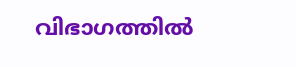വിഭാഗത്തിൽ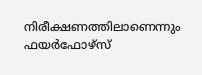നിരീക്ഷണത്തിലാണെന്നും ഫയർഫോഴ്സ്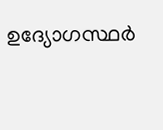ഉദ്യോഗസ്ഥർ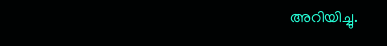അറിയിച്ചു.